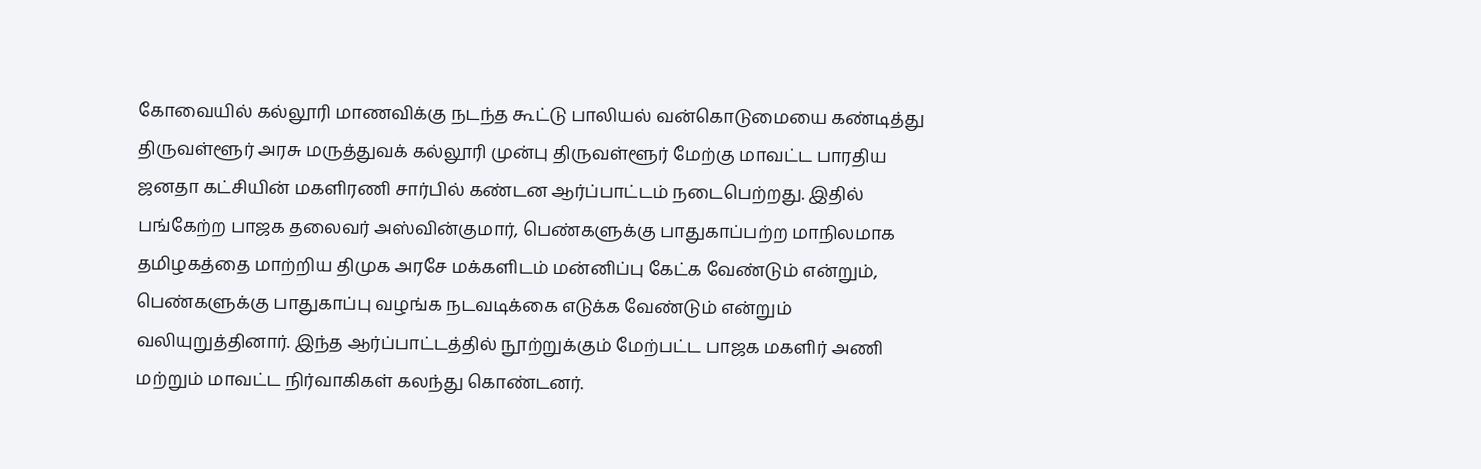கோவையில் கல்லூரி மாணவிக்கு நடந்த கூட்டு பாலியல் வன்கொடுமையை கண்டித்து திருவள்ளூர் அரசு மருத்துவக் கல்லூரி முன்பு திருவள்ளூர் மேற்கு மாவட்ட பாரதிய ஜனதா கட்சியின் மகளிரணி சார்பில் கண்டன ஆர்ப்பாட்டம் நடைபெற்றது. இதில் பங்கேற்ற பாஜக தலைவர் அஸ்வின்குமார், பெண்களுக்கு பாதுகாப்பற்ற மாநிலமாக தமிழகத்தை மாற்றிய திமுக அரசே மக்களிடம் மன்னிப்பு கேட்க வேண்டும் என்றும், பெண்களுக்கு பாதுகாப்பு வழங்க நடவடிக்கை எடுக்க வேண்டும் என்றும் வலியுறுத்தினார். இந்த ஆர்ப்பாட்டத்தில் நூற்றுக்கும் மேற்பட்ட பாஜக மகளிர் அணி மற்றும் மாவட்ட நிர்வாகிகள் கலந்து கொண்டனர்.